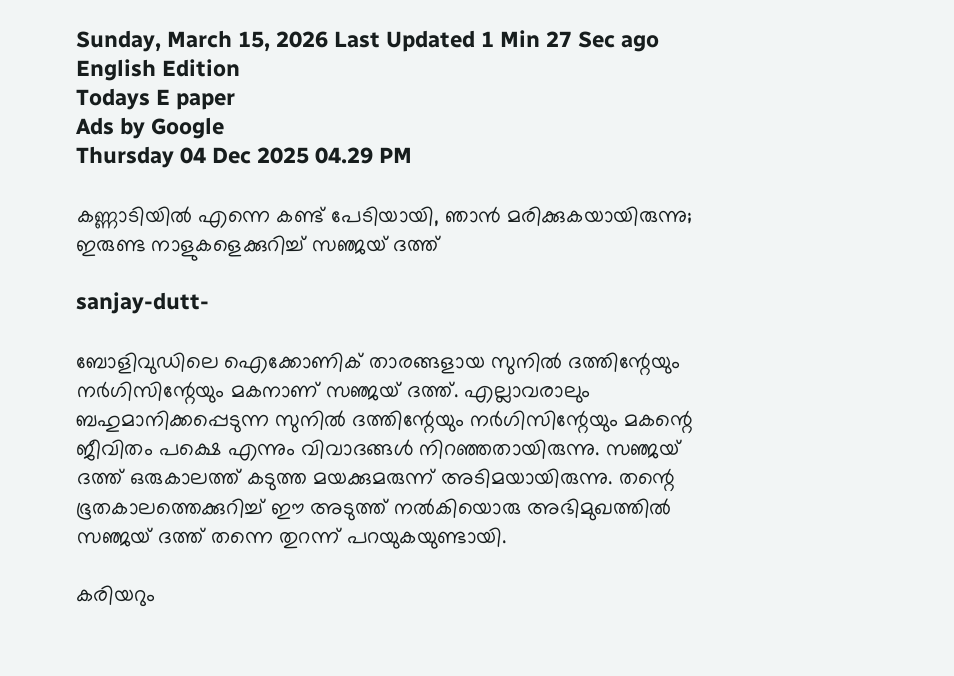Sunday, March 15, 2026 Last Updated 1 Min 27 Sec ago English Edition
Todays E paper
Ads by Google
Thursday 04 Dec 2025 04.29 PM

കണ്ണാടിയില്‍ എന്നെ കണ്ട് പേടിയായി, ഞാന്‍ മരിക്കുകയായിരുന്നു; ഇരുണ്ട നാളുകളെക്കുറിച്ച് സഞ്ജയ് ദത്ത്

sanjay-dutt-

ബോളിവുഡിലെ ഐക്കോണിക് താരങ്ങളായ സുനില്‍ ദത്തിന്റേയും നര്‍ഗിസിന്റേയും മകനാണ് സഞ്ജയ് ദത്ത്. എല്ലാവരാലും ബഹുമാനിക്കപ്പെടുന്ന സുനില്‍ ദത്തിന്റേയും നര്‍ഗിസിന്റേയും മകന്റെ ജീവിതം പക്ഷെ എന്നും വിവാദങ്ങള്‍ നിറഞ്ഞതായിരുന്നു. സഞ്ജയ് ദത്ത് ഒരുകാലത്ത് കടുത്ത മയക്കുമരുന്ന് അടിമയായിരുന്നു. തന്റെ ഭൂതകാലത്തെക്കുറിച്ച് ഈ അടുത്ത് നല്‍കിയൊരു അഭിമുഖത്തില്‍ സഞ്ജയ് ദത്ത് തന്നെ തുറന്ന് പറയുകയുണ്ടായി.

കരിയറും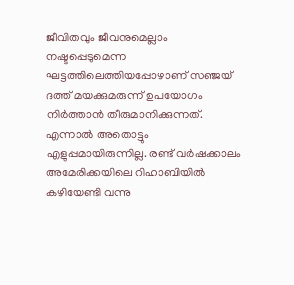ജീവിതവും ജീവനുമെല്ലാം നഷ്ടപ്പെടുമെന്ന ഘട്ടത്തിലെത്തിയപ്പോഴാണ് സഞ്ജയ് ദത്ത് മയക്കുമരുന്ന് ഉപയോഗം നിര്‍ത്താന്‍ തീരുമാനിക്കുന്നത്. എന്നാല്‍ അതൊട്ടും എളുപ്പമായിരുന്നില്ല. രണ്ട് വര്‍ഷക്കാലം അമേരിക്കയിലെ റിഹാബിയില്‍ കഴിയേണ്ടി വന്നു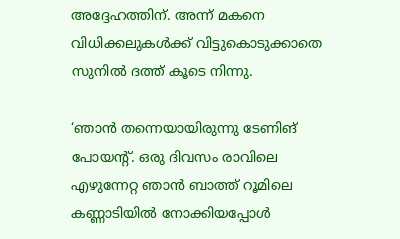അദ്ദേഹത്തിന്. അന്ന് മകനെ വിധിക്കലുകള്‍ക്ക് വിട്ടുകൊടുക്കാതെ സുനില്‍ ദത്ത് കൂടെ നിന്നു.

‘ഞാന്‍ തന്നെയായിരുന്നു ടേണിങ് പോയന്റ്. ഒരു ദിവസം രാവിലെ എഴുന്നേറ്റ ഞാന്‍ ബാത്ത് റൂമിലെ കണ്ണാടിയില്‍ നോക്കിയപ്പോള്‍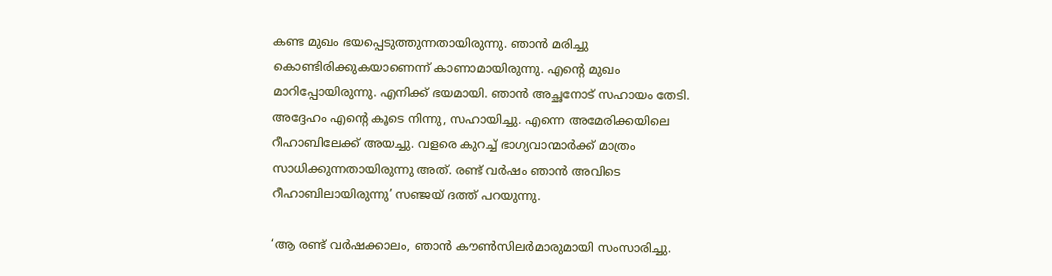കണ്ട മുഖം ഭയപ്പെടുത്തുന്നതായിരുന്നു. ഞാന്‍ മരിച്ചു കൊണ്ടിരിക്കുകയാണെന്ന് കാണാമായിരുന്നു. എന്റെ മുഖം മാറിപ്പോയിരുന്നു. എനിക്ക് ഭയമായി. ഞാന്‍ അച്ഛനോട് സഹായം തേടി. അദ്ദേഹം എന്റെ കൂടെ നിന്നു, സഹായിച്ചു. എന്നെ അമേരിക്കയിലെ റീഹാബിലേക്ക് അയച്ചു. വളരെ കുറച്ച് ഭാഗ്യവാന്മാര്‍ക്ക് മാത്രം സാധിക്കുന്നതായിരുന്നു അത്. രണ്ട് വര്‍ഷം ഞാന്‍ അവിടെ റീഹാബിലായിരുന്നു’ സഞ്ജയ് ദത്ത് പറയുന്നു.

‘ആ രണ്ട് വര്‍ഷക്കാലം, ഞാന്‍ കൗണ്‍സിലര്‍മാരുമായി സംസാരിച്ചു.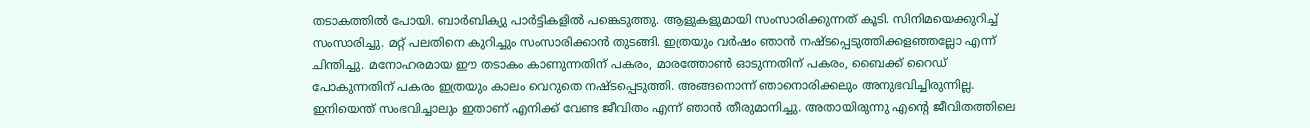തടാകത്തില്‍ പോയി. ബാര്‍ബിക്യു പാര്‍ട്ടികളില്‍ പങ്കെടുത്തു. ആളുകളുമായി സംസാരിക്കുന്നത് കൂടി. സിനിമയെക്കുറിച്ച് സംസാരിച്ചു. മറ്റ് പലതിനെ കുറിച്ചും സംസാരിക്കാന്‍ തുടങ്ങി. ഇത്രയും വര്‍ഷം ഞാന്‍ നഷ്ടപ്പെടുത്തിക്കളഞ്ഞല്ലോ എന്ന് ചിന്തിച്ചു. മനോഹരമായ ഈ തടാകം കാണുന്നതിന് പകരം, മാരത്തോണ്‍ ഓടുന്നതിന് പകരം, ബൈക്ക് റൈഡ് പോകുന്നതിന് പകരം ഇത്രയും കാലം വെറുതെ നഷ്ടപ്പെടുത്തി. അങ്ങനൊന്ന് ഞാനൊരിക്കലും അനുഭവിച്ചിരുന്നില്ല. ഇനിയെന്ത് സംഭവിച്ചാലും ഇതാണ് എനിക്ക് വേണ്ട ജീവിതം എന്ന് ഞാന്‍ തീരുമാനിച്ചു. അതായിരുന്നു എന്റെ ജീവിതത്തിലെ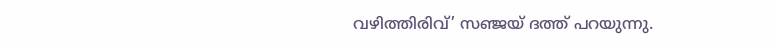വഴിത്തിരിവ്’ സഞ്ജയ് ദത്ത് പറയുന്നു.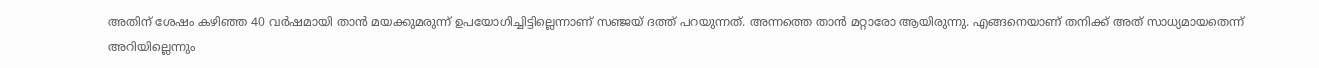അതിന് ശേഷം കഴിഞ്ഞ 40 വര്‍ഷമായി താന്‍ മയക്കുമരുന്ന് ഉപയോഗിച്ചിട്ടില്ലെന്നാണ് സഞ്ജയ് ദത്ത് പറയുന്നത്. അന്നത്തെ താന്‍ മറ്റാരോ ആയിരുന്നു. എങ്ങനെയാണ് തനിക്ക് അത് സാധ്യമായതെന്ന് അറിയില്ലെന്നും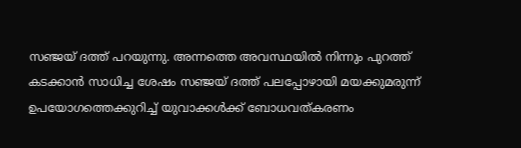സഞ്ജയ് ദത്ത് പറയുന്നു. അന്നത്തെ അവസ്ഥയില്‍ നിന്നും പുറത്ത് കടക്കാന്‍ സാധിച്ച ശേഷം സഞ്ജയ് ദത്ത് പലപ്പോഴായി മയക്കുമരുന്ന് ഉപയോഗത്തെക്കുറിച്ച് യുവാക്കള്‍ക്ക് ബോധവത്കരണം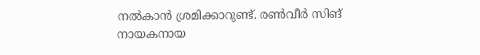നല്‍കാന്‍ ശ്രമിക്കാറുണ്ട്. രണ്‍വീര്‍ സിങ് നായകനായ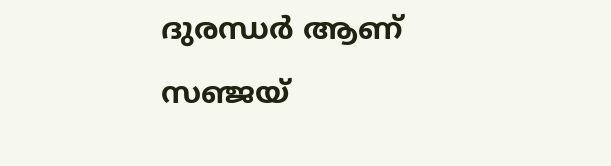ദുരന്ധര്‍ ആണ് സഞ്ജയ്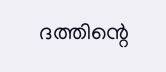ദത്തിന്റെ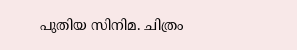പുതിയ സിനിമ. ചിത്രം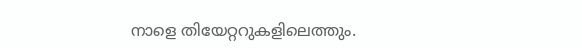നാളെ തിയേറ്ററുകളിലെത്തും.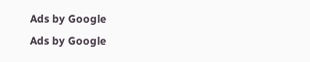Ads by Google
Ads by Google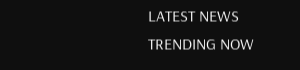LATEST NEWS
TRENDING NOW